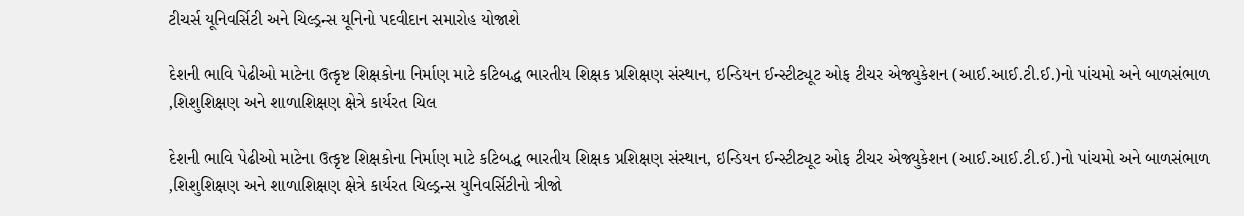ટીચર્સ યૂનિવર્સિટી અને ચિલ્ડ્રન્સ યૂનિનો પદવીદાન સમારોહ યોજાશે

દેશની ભાવિ પેઢીઓ માટેના ઉત્કૃષ્ટ શિક્ષકોના નિર્માણ માટે કટિબદ્ધ ભારતીય શિક્ષક પ્રશિક્ષણ સંસ્થાન, ઇન્ડિયન ઈન્સ્ટીટ્યૂટ ઓફ ટીચર એજ્યુકેશન (આઈ.આઈ.ટી.ઈ.)નો પાંચમો અને બાળસંભાળ ,શિશુશિક્ષણ અને શાળાશિક્ષણ ક્ષેત્રે કાર્યરત ચિલ

દેશની ભાવિ પેઢીઓ માટેના ઉત્કૃષ્ટ શિક્ષકોના નિર્માણ માટે કટિબદ્ધ ભારતીય શિક્ષક પ્રશિક્ષણ સંસ્થાન, ઇન્ડિયન ઈન્સ્ટીટ્યૂટ ઓફ ટીચર એજ્યુકેશન (આઈ.આઈ.ટી.ઈ.)નો પાંચમો અને બાળસંભાળ ,શિશુશિક્ષણ અને શાળાશિક્ષણ ક્ષેત્રે કાર્યરત ચિલ્ડ્રન્સ યુનિવર્સિટીનો ત્રીજો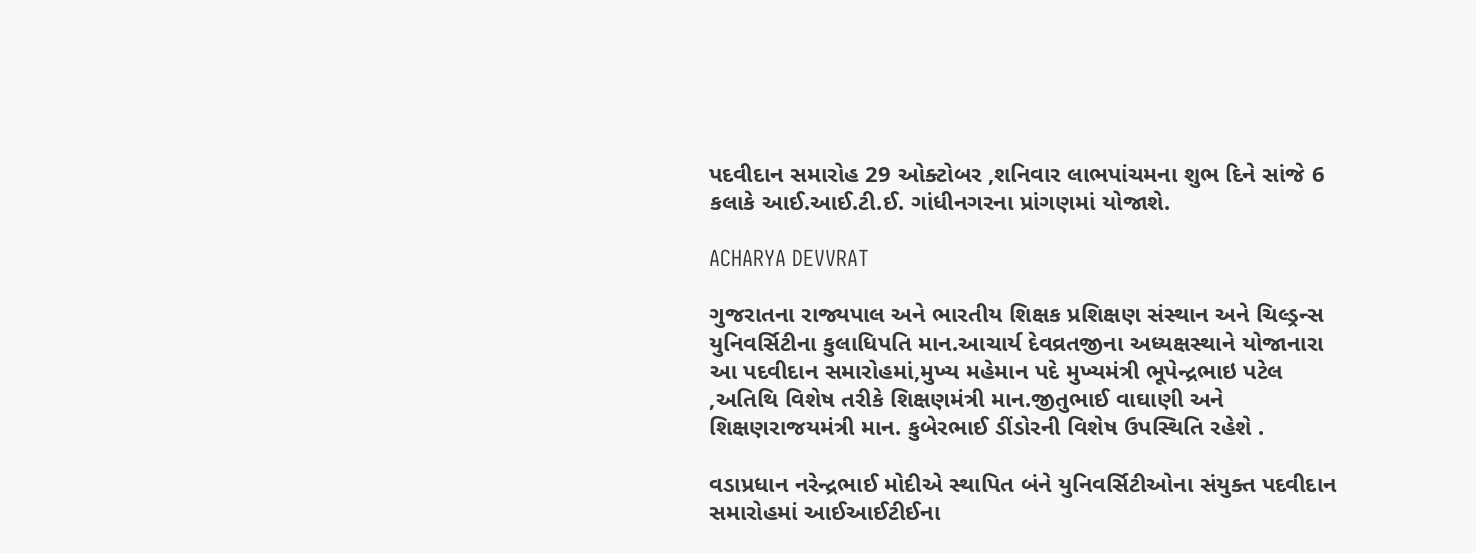પદવીદાન સમારોહ 29 ઓક્ટોબર ,શનિવાર લાભપાંચમના શુભ દિને સાંજે 6 કલાકે આઈ.આઈ.ટી.ઈ. ગાંધીનગરના પ્રાંગણમાં યોજાશે.

ACHARYA DEVVRAT

ગુજરાતના રાજ્યપાલ અને ભારતીય શિક્ષક પ્રશિક્ષણ સંસ્થાન અને ચિલ્ડ્રન્સ યુનિવર્સિટીના કુલાધિપતિ માન.આચાર્ય દેવવ્રતજીના અધ્યક્ષસ્થાને યોજાનારા આ પદવીદાન સમારોહમાં,મુખ્ય મહેમાન પદે મુખ્યમંત્રી ભૂપેન્દ્રભાઇ પટેલ ,અતિથિ વિશેષ તરીકે શિક્ષણમંત્રી માન.જીતુભાઈ વાઘાણી અને શિક્ષણરાજયમંત્રી માન. કુબેરભાઈ ડીંડોરની વિશેષ ઉપસ્થિતિ રહેશે .

વડાપ્રધાન નરેન્દ્રભાઈ મોદીએ સ્થાપિત બંને યુનિવર્સિટીઓના સંયુક્ત પદવીદાન સમારોહમાં આઈઆઈટીઈના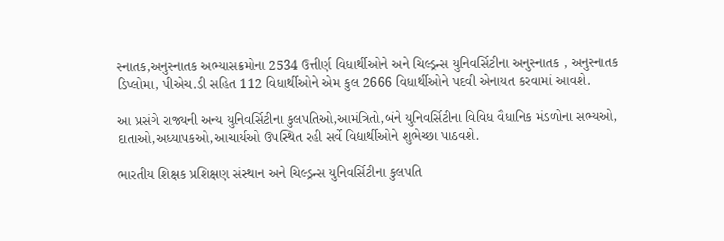સ્નાતક,અનુસ્નાતક અભ્યાસક્રમોના 2534 ઉત્તીર્ણ વિધાર્થીઓને અને ચિલ્ડ્રન્સ યુનિવર્સિટીના અનુસ્નાતક , અનુસ્નાતક ડિપ્લોમા, પીએચ.ડી સહિત 112 વિધાર્થીઓને એમ કુલ 2666 વિધાર્થીઓને પદવી એનાયત કરવામાં આવશે.

આ પ્રસંગે રાજ્યની અન્ય યુનિવર્સિટીના કુલપતિઓ,આમંત્રિતો,બંને યુનિવર્સિટીના વિવિધ વૈધાનિક મંડળોના સભ્યઓ, દાતાઓ,અધ્યાપકઓ,આચાર્યઓ ઉપસ્થિત રહી સર્વે વિદ્યાર્થીઓને શુભેચ્છા પાઠવશે.

ભારતીય શિક્ષક પ્રશિક્ષણ સંસ્થાન અને ચિલ્ડ્રન્સ યુનિવર્સિટીના કુલપતિ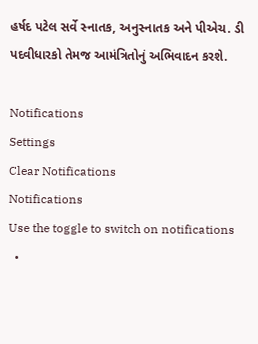હર્ષદ પટેલ સર્વે સ્નાતક, અનુસ્નાતક અને પીએચ. ડી પદવીધારકો તેમજ આમંત્રિતોનું અભિવાદન કરશે.

Notifications
Settings
Clear Notifications
Notifications
Use the toggle to switch on notifications
  •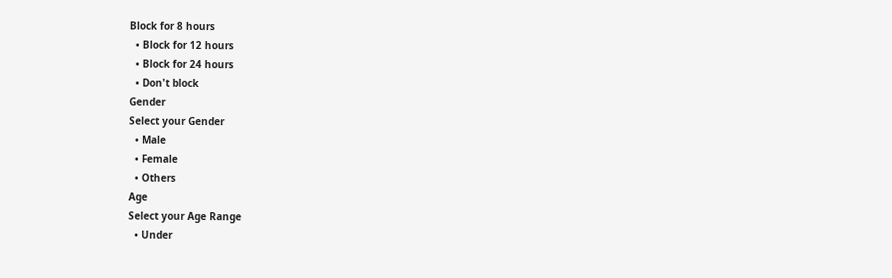Block for 8 hours
  • Block for 12 hours
  • Block for 24 hours
  • Don't block
Gender
Select your Gender
  • Male
  • Female
  • Others
Age
Select your Age Range
  • Under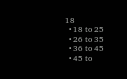18
  • 18 to 25
  • 26 to 35
  • 36 to 45
  • 45 to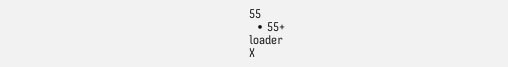55
  • 55+
loader
X